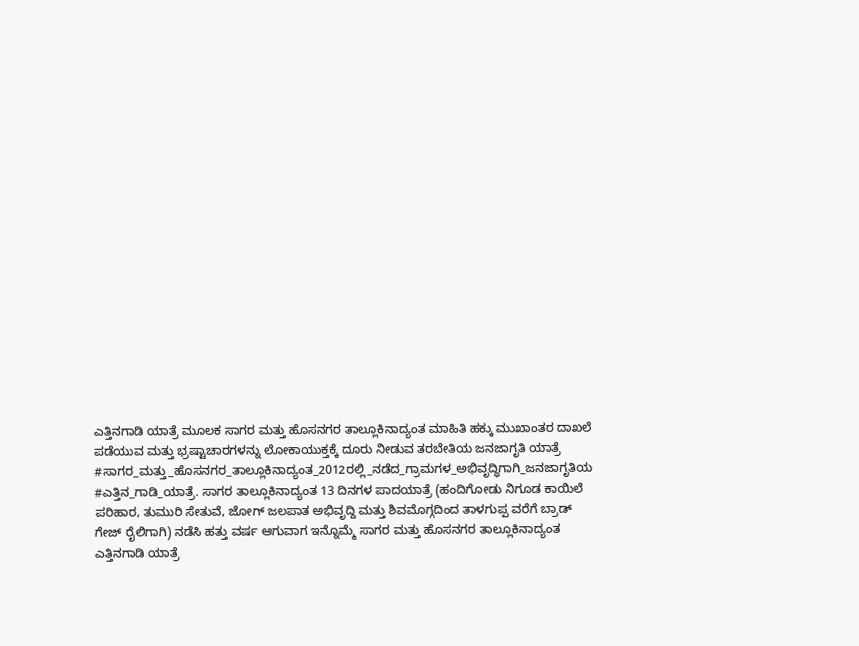ಎತ್ತಿನಗಾಡಿ ಯಾತ್ರೆ ಮೂಲಕ ಸಾಗರ ಮತ್ತು ಹೊಸನಗರ ತಾಲ್ಲೂಕಿನಾದ್ಯಂತ ಮಾಹಿತಿ ಹಕ್ಕು ಮುಖಾಂತರ ದಾಖಲೆ ಪಡೆಯುವ ಮತ್ತು ಭ್ರಷ್ಟಾಚಾರಗಳನ್ನು ಲೋಕಾಯುಕ್ತಕ್ಕೆ ದೂರು ನೀಡುವ ತರಬೇತಿಯ ಜನಜಾಗೃತಿ ಯಾತ್ರೆ
#ಸಾಗರ_ಮತ್ತು_ಹೊಸನಗರ_ತಾಲ್ಲೂಕಿನಾದ್ಯಂತ_2012ರಲ್ಲಿ_ನಡೆದ_ಗ್ರಾಮಗಳ_ಅಭಿವೃದ್ಧಿಗಾಗಿ_ಜನಜಾಗೃತಿಯ #ಎತ್ತಿನ_ಗಾಡಿ_ಯಾತ್ರೆ. ಸಾಗರ ತಾಲ್ಲೂಕಿನಾದ್ಯಂತ 13 ದಿನಗಳ ಪಾದಯಾತ್ರೆ (ಹಂದಿಗೋಡು ನಿಗೂಡ ಕಾಯಿಲೆ ಪರಿಹಾರ, ತುಮುರಿ ಸೇತುವೆ, ಜೋಗ್ ಜಲಪಾತ ಅಭಿವೃದ್ದಿ ಮತ್ತು ಶಿವಮೊಗ್ಗದಿಂದ ತಾಳಗುಪ್ಪ ವರೆಗೆ ಬ್ರಾಡ್ ಗೇಜ್ ರೈಲಿಗಾಗಿ) ನಡೆಸಿ ಹತ್ತು ವರ್ಷ ಆಗುವಾಗ ಇನ್ನೊಮ್ಮೆ ಸಾಗರ ಮತ್ತು ಹೊಸನಗರ ತಾಲ್ಲೂಕಿನಾದ್ಯಂತ ಎತ್ತಿನಗಾಡಿ ಯಾತ್ರೆ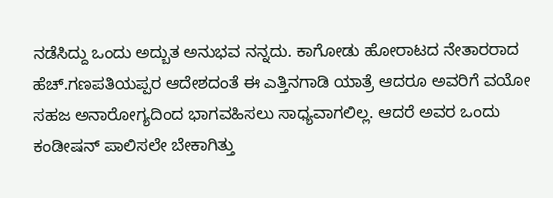ನಡೆಸಿದ್ದು ಒಂದು ಅದ್ಬುತ ಅನುಭವ ನನ್ನದು. ಕಾಗೋಡು ಹೋರಾಟದ ನೇತಾರರಾದ ಹೆಚ್.ಗಣಪತಿಯಪ್ಪರ ಆದೇಶದಂತೆ ಈ ಎತ್ತಿನಗಾಡಿ ಯಾತ್ರೆ ಆದರೂ ಅವರಿಗೆ ವಯೋ ಸಹಜ ಅನಾರೋಗ್ಯದಿಂದ ಭಾಗವಹಿಸಲು ಸಾಧ್ಯವಾಗಲಿಲ್ಲ. ಆದರೆ ಅವರ ಒಂದು ಕಂಡೀಷನ್ ಪಾಲಿಸಲೇ ಬೇಕಾಗಿತ್ತು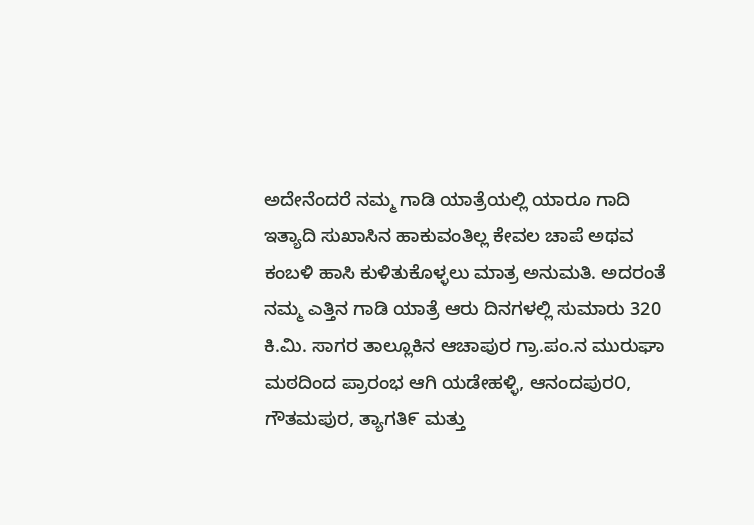ಅದೇನೆಂದರೆ ನಮ್ಮ ಗಾಡಿ ಯಾತ್ರೆಯಲ್ಲಿ ಯಾರೂ ಗಾದಿ ಇತ್ಯಾದಿ ಸುಖಾಸಿನ ಹಾಕುವಂತಿಲ್ಲ ಕೇವಲ ಚಾಪೆ ಅಥವ ಕಂಬಳಿ ಹಾಸಿ ಕುಳಿತುಕೊಳ್ಳಲು ಮಾತ್ರ ಅನುಮತಿ. ಅದರಂತೆ ನಮ್ಮ ಎತ್ತಿನ ಗಾಡಿ ಯಾತ್ರೆ ಆರು ದಿನಗಳಲ್ಲಿ ಸುಮಾರು 320 ಕಿ.ಮಿ. ಸಾಗರ ತಾಲ್ಲೂಕಿನ ಆಚಾಪುರ ಗ್ರಾ.ಪಂ.ನ ಮುರುಘಾ ಮಠದಿಂದ ಪ್ರಾರಂಭ ಆಗಿ ಯಡೇಹಳ್ಳಿ, ಆನಂದಪುರ೦, ಗೌತಮಪುರ, ತ್ಯಾಗತಿ೯ ಮತ್ತು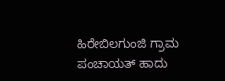ಹಿರೇಬಿಲಗುಂಜಿ ಗ್ರಾಮ ಪಂಚಾಯತ್ ಹಾದು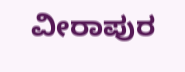ವೀರಾಪುರ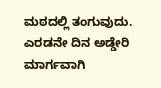ಮಠದಲ್ಲಿ ತಂಗುವುದು. ಎರಡನೇ ದಿನ ಅಡ್ಡೇರಿ ಮಾರ್ಗವಾಗಿ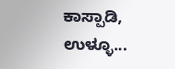ಕಾಸ್ಪಾಡಿ, ಉಳ್ಳೂ...